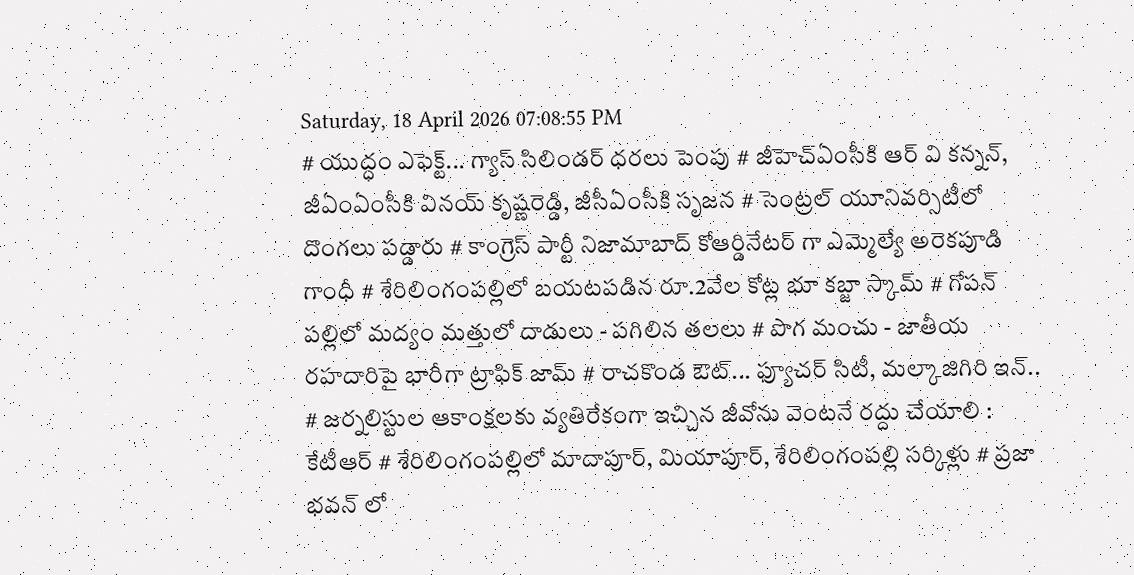Saturday, 18 April 2026 07:08:55 PM
# యుద్ధం ఎఫెక్ట్... గ్యాస్ సిలిండర్ ధరలు పెంపు # జీహెచ్ఏంసీకి ఆర్ వి కన్నన్, జీఏంఏంసీకి వినయ్ కృష్ణరెడ్డి, జీసీఏంసీకి సృజన # సెంట్రల్ యూనివర్సిటీలో దొంగలు పడ్డారు # కాంగ్రెస్ పార్టీ నిజామాబాద్ కోఆర్డినేటర్ గా ఎమ్మెల్యే అరెకపూడి గాంధీ # శేరిలింగంపల్లిలో బయటపడిన రూ.2వేల కోట్ల భూ కబ్జా స్కామ్ # గోపన్ పల్లిలో మద్యం మత్తులో దాడులు - పగిలిన తలలు # పొగ మంచు - జాతీయ రహదారిపై భారీగా ట్రాఫిక్ జామ్ # రాచకొండ ఔట్... ఫ్యూచర్ సిటీ, మల్కాజిగిరి ఇన్.. # జర్నలిస్టుల ఆకాంక్షలకు వ్యతిరేకంగా ఇచ్చిన జీవోను వెంటనే రద్దు చేయాలి : కేటీఆర్ # శేరిలింగంపల్లిలో మాదాపూర్, మియాపూర్, శేరిలింగంపల్లి సర్కిళ్లు # ప్రజా భవన్ లో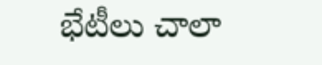భేటీలు చాలా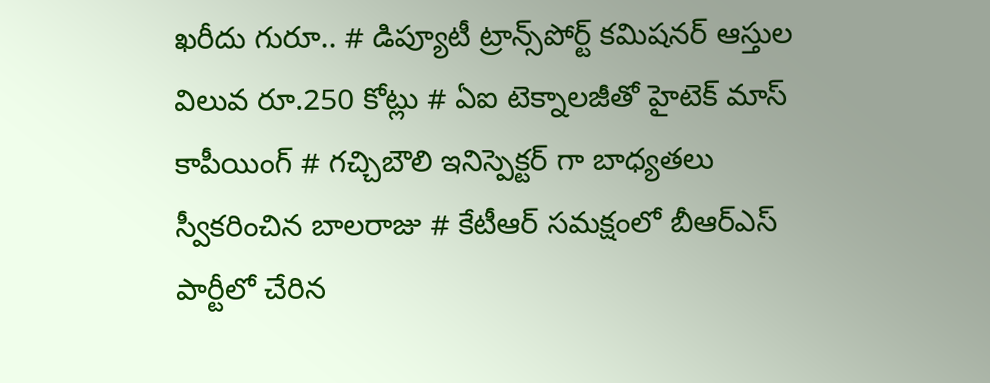ఖరీదు గురూ.. # డిప్యూటీ ట్రాన్స్‌పోర్ట్ కమిషనర్ ఆస్తుల విలువ రూ.250 కోట్లు # ఏఐ టెక్నాలజీతో హైటెక్ మాస్ కాపీయింగ్ # గచ్చిబౌలి ఇనిస్పెక్టర్ గా బాధ్యతలు స్వీకరించిన బాలరాజు # కేటీఆర్ సమక్షంలో బీఆర్ఎస్ పార్టీలో చేరిన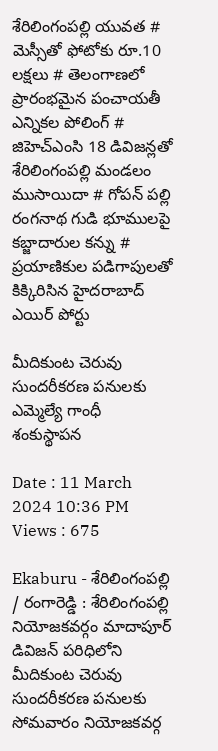శేరిలింగంపల్లి యువత # మెస్సీతో ఫోటోకు రూ.10 లక్షలు # తెలంగాణలో ప్రారంభమైన పంచాయతీ ఎన్నికల పోలింగ్‌ # జిహెచ్ఎంసి 18 డివిజన్లతో శేరిలింగంపల్లి మండలం ముసాయిదా # గోపన్ పల్లి రంగనాథ గుడి భూములపై కబ్జాదారుల కన్ను # ప్రయాణికుల పడిగాపులతో కిక్కిరిసిన హైదరాబాద్ ఎయిర్ పోర్టు

మీదికుంట చెరువు సుందరీకరణ పనులకు ఎమ్మెల్యే గాంధీ శంకుస్థాపన

Date : 11 March 2024 10:36 PM Views : 675

Ekaburu - శేరిలింగంపల్లి / రంగారెడ్డి : శేరిలింగంపల్లి నియోజకవర్గం మాదాపూర్ డివిజన్ పరిధిలోని మీదికుంట చెరువు సుందరీకరణ పనులకు సోమవారం నియోజకవర్గ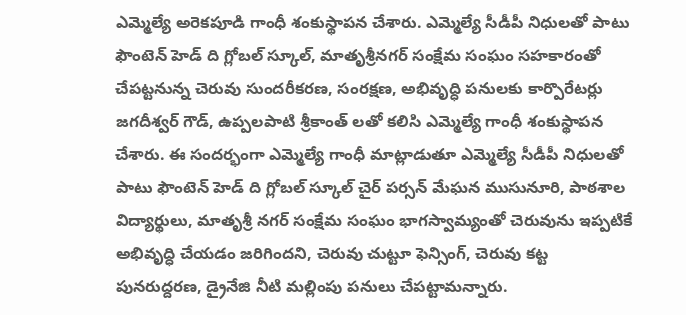ఎమ్మెల్యే అరెకపూడి గాంధీ శంకుస్థాపన చేశారు. ఎమ్మెల్యే సీడీపీ నిధులతో పాటు ఫౌంటెన్ హెడ్ ది గ్లోబల్ స్కూల్, మాతృశ్రీనగర్ సంక్షేమ సంఘం సహకారంతో చేపట్టనున్న చెరువు సుందరీకరణ, సంరక్షణ, అభివృద్ధి పనులకు కార్పొరేటర్లు జగదీశ్వర్ గౌడ్, ఉప్పలపాటి శ్రీకాంత్ లతో కలిసి ఎమ్మెల్యే గాంధీ శంకుస్థాపన చేశారు. ఈ సందర్భంగా ఎమ్మెల్యే గాంధీ మాట్లాడుతూ ఎమ్మెల్యే సీడీపీ నిధులతో పాటు ఫౌంటెన్ హెడ్ ది గ్లోబల్ స్కూల్ చైర్ పర్సన్ మేఘన ముసునూరి, పాఠశాల విద్యార్థులు, మాతృశ్రీ నగర్ సంక్షేమ సంఘం భాగస్వామ్యంతో చెరువును ఇప్పటికే అభివృద్ధి చేయడం జరిగిందని, చెరువు చుట్టూ ఫెన్సింగ్, చెరువు కట్ట పునరుద్దరణ, డ్రైనేజి నీటి మల్లింపు పనులు చేపట్టామన్నారు.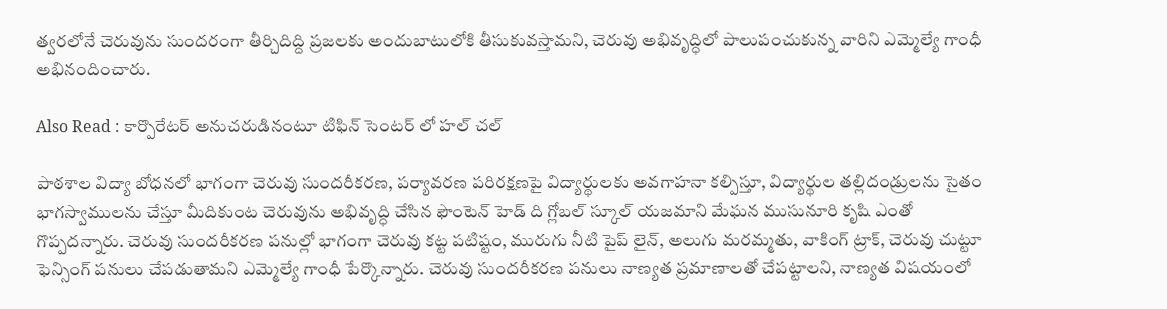త్వరలోనే చెరువును సుందరంగా తీర్చిదిద్ది ప్రజలకు అందుబాటులోకి తీసుకువస్తామని, చెరువు అభివృద్ధిలో పాలుపంచుకున్న వారిని ఎమ్మెల్యే గాంధీ అభినందించారు.

Also Read : కార్పొరేటర్ అనుచరుడినంటూ టిఫిన్ సెంటర్ లో హల్ చల్

పాఠశాల విద్యా బోధనలో భాగంగా చెరువు సుందరీకరణ, పర్యావరణ పరిరక్షణపై విద్యార్థులకు అవగాహనా కల్పిస్తూ, విద్యార్థుల తల్లిదండ్రులను సైతం భాగస్వాములను చేస్తూ మీదికుంట చెరువును అభివృద్ధి చేసిన ఫౌంటెన్ హెడ్ ది గ్లోబల్ స్కూల్ యజమాని మేఘన ముసునూరి కృషి ఎంతో గొప్పదన్నారు. చెరువు సుందరీకరణ పనుల్లో భాగంగా చెరువు కట్ట పటిష్టం, మురుగు నీటి పైప్ లైన్, అలుగు మరమ్మతు, వాకింగ్ ట్రాక్, చెరువు చుట్టూ ఫెన్సింగ్ పనులు చేపడుతామని ఎమ్మెల్యే గాంధీ పేర్కొన్నారు. చెరువు సుందరీకరణ పనులు నాణ్యత ప్రమాణాలతో చేపట్టాలని, నాణ్యత విషయంలో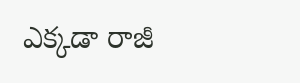ఎక్కడా రాజీ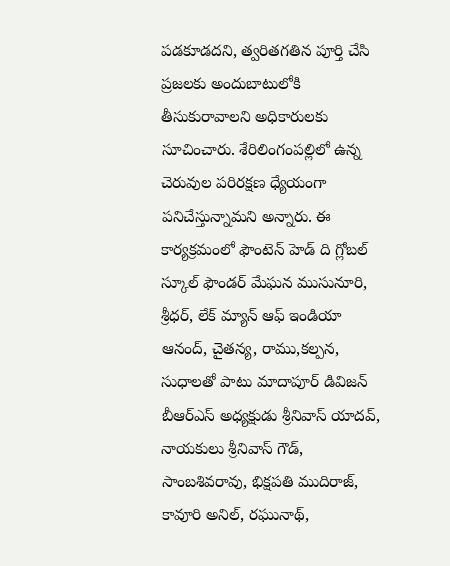పడకూడదని, త్వరితగతిన పూర్తి చేసి ప్రజలకు అందుబాటులోకి తీసుకురావాలని అధికారులకు సూచించారు. శేరిలింగంపల్లిలో ఉన్న చెరువుల పరిరక్షణ ధ్యేయంగా పనిచేస్తున్నామని అన్నారు. ఈ కార్యక్రమంలో ఫౌంటెన్ హెడ్ ది గ్లోబల్ స్కూల్ ఫౌండర్ మేఘన ముసునూరి, శ్రీధర్, లేక్ మ్యాన్ ఆఫ్ ఇండియా ఆనంద్, చైతన్య, రాము,కల్పన, సుధాలతో పాటు మాదాపూర్ డివిజన్ బీఆర్ఎస్ అధ్యక్షుడు శ్రీనివాస్ యాదవ్, నాయకులు శ్రీనివాస్ గౌడ్, సాంబశివరావు, భిక్షపతి ముదిరాజ్, కావూరి అనిల్, రఘునాథ్,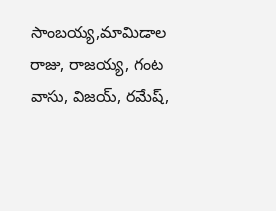సాంబయ్య,మామిడాల రాజు, రాజయ్య, గంట వాసు, విజయ్, రమేష్,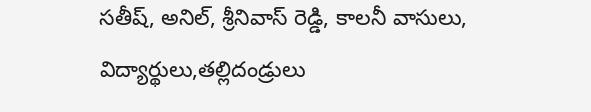సతీష్, అనిల్, శ్రీనివాస్ రెడ్డి, కాలనీ వాసులు, విద్యార్థులు,తల్లిదండ్రులు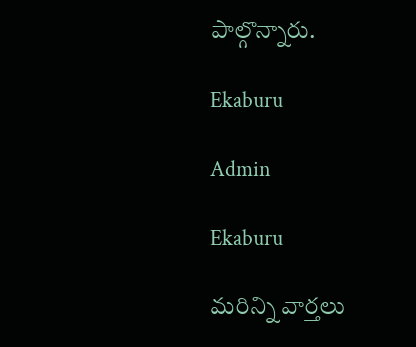పాల్గొన్నారు.

Ekaburu

Admin

Ekaburu

మరిన్ని వార్తలు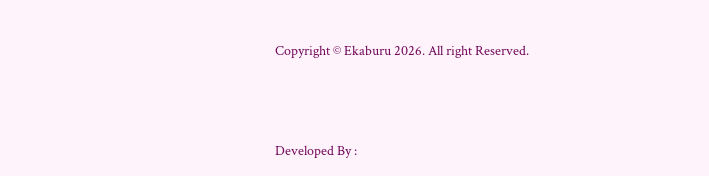Copyright © Ekaburu 2026. All right Reserved.



Developed By :